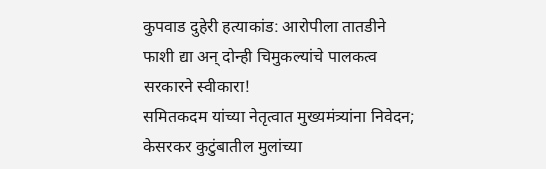कुपवाड दुहेरी हत्याकांड: आरोपीला तातडीने फाशी द्या अन् दोन्ही चिमुकल्यांचे पालकत्व सरकारने स्वीकारा!
समितकदम यांच्या नेतृत्वात मुख्यमंत्र्यांना निवेदन; केसरकर कुटुंबातील मुलांच्या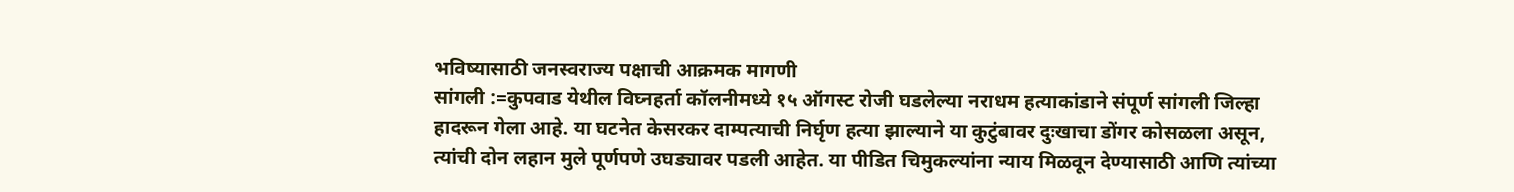भविष्यासाठी जनस्वराज्य पक्षाची आक्रमक मागणी
सांगली :=कुपवाड येथील विघ्नहर्ता कॉलनीमध्ये १५ ऑगस्ट रोजी घडलेल्या नराधम हत्याकांडाने संपूर्ण सांगली जिल्हा हादरून गेला आहे. या घटनेत केसरकर दाम्पत्याची निर्घृण हत्या झाल्याने या कुटुंबावर दुःखाचा डोंगर कोसळला असून, त्यांची दोन लहान मुले पूर्णपणे उघड्यावर पडली आहेत. या पीडित चिमुकल्यांना न्याय मिळवून देण्यासाठी आणि त्यांच्या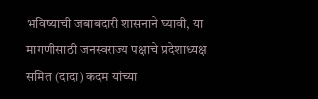भविष्याची जबाबदारी शासनाने घ्यावी, या मागणीसाठी जनस्वराज्य पक्षाचे प्रदेशाध्यक्ष समित (दादा) कदम यांच्या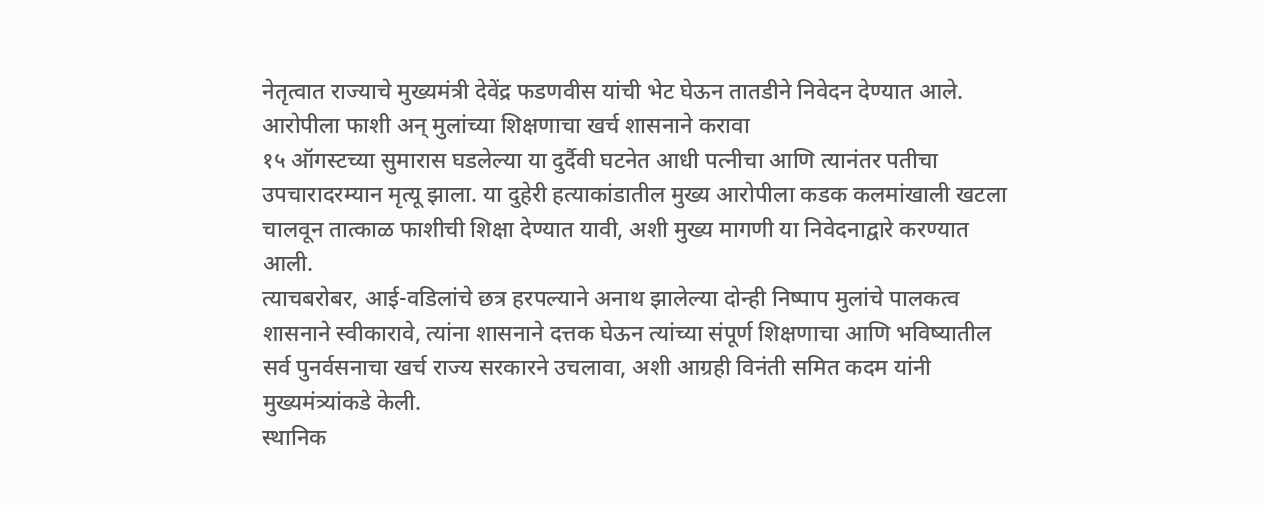नेतृत्वात राज्याचे मुख्यमंत्री देवेंद्र फडणवीस यांची भेट घेऊन तातडीने निवेदन देण्यात आले.
आरोपीला फाशी अन् मुलांच्या शिक्षणाचा खर्च शासनाने करावा
१५ ऑगस्टच्या सुमारास घडलेल्या या दुर्दैवी घटनेत आधी पत्नीचा आणि त्यानंतर पतीचा उपचारादरम्यान मृत्यू झाला. या दुहेरी हत्याकांडातील मुख्य आरोपीला कडक कलमांखाली खटला चालवून तात्काळ फाशीची शिक्षा देण्यात यावी, अशी मुख्य मागणी या निवेदनाद्वारे करण्यात आली.
त्याचबरोबर, आई-वडिलांचे छत्र हरपल्याने अनाथ झालेल्या दोन्ही निष्पाप मुलांचे पालकत्व शासनाने स्वीकारावे, त्यांना शासनाने दत्तक घेऊन त्यांच्या संपूर्ण शिक्षणाचा आणि भविष्यातील सर्व पुनर्वसनाचा खर्च राज्य सरकारने उचलावा, अशी आग्रही विनंती समित कदम यांनी मुख्यमंत्र्यांकडे केली.
स्थानिक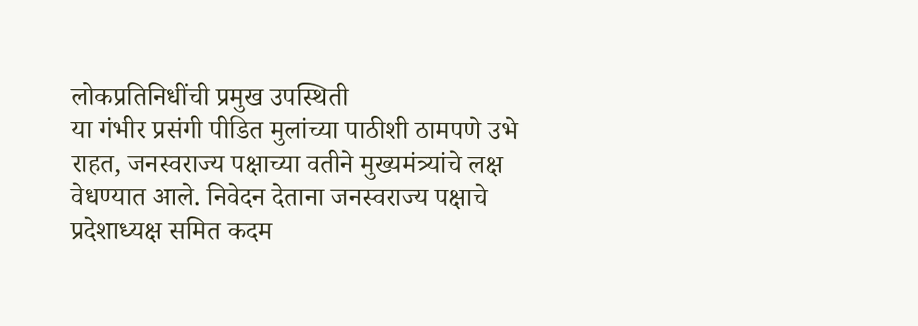लोकप्रतिनिधींची प्रमुख उपस्थिती
या गंभीर प्रसंगी पीडित मुलांच्या पाठीशी ठामपणे उभे राहत, जनस्वराज्य पक्षाच्या वतीने मुख्यमंत्र्यांचे लक्ष वेधण्यात आले. निवेदन देताना जनस्वराज्य पक्षाचे प्रदेशाध्यक्ष समित कदम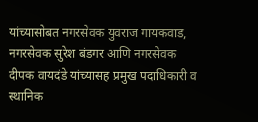यांच्यासोबत नगरसेवक युवराज गायकवाड, नगरसेवक सुरेश बंडगर आणि नगरसेवक दीपक वायदंडे यांच्यासह प्रमुख पदाधिकारी व स्थानिक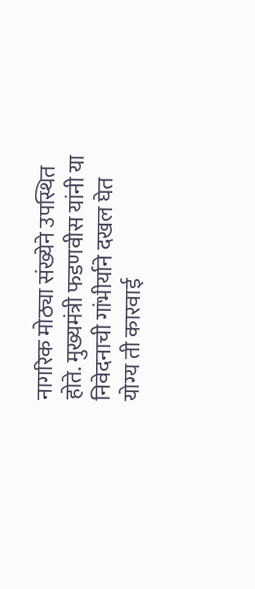नागरिक मोठ्या संख्येने उपस्थित होते. मुख्यमंत्री फडणवीस यांनी या निवेदनाची गांभीर्याने दखल घेत योग्य ती कारवाई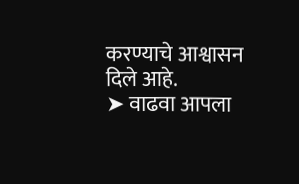करण्याचे आश्वासन दिले आहे.
➤ वाढवा आपला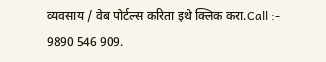व्यवसाय / वेब पोर्टल्स करिता इथे क्लिक करा.Call :- 9890 546 909.